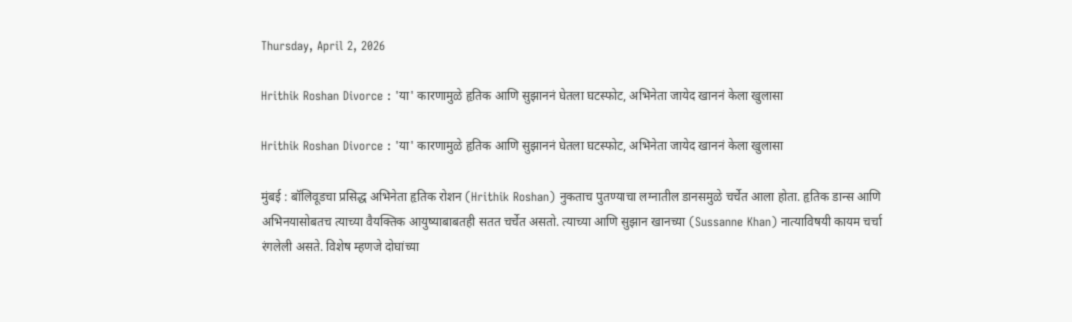Thursday, April 2, 2026

Hrithik Roshan Divorce : 'या' कारणामुळे हृतिक आणि सुझाननं घेतला घटस्फोट, अभिनेता जायेद खाननं केला खुलासा

Hrithik Roshan Divorce : 'या' कारणामुळे हृतिक आणि सुझाननं घेतला घटस्फोट, अभिनेता जायेद खाननं केला खुलासा

मुंबई : बॉलिवूडचा प्रसिद्ध अभिनेता हृतिक रोशन (Hrithik Roshan) नुकताच पुतण्याचा लग्नातील डानसमुळे चर्चेत आला होता. हृतिक डान्स आणि अभिनयासोबतच त्याच्या वैयक्तिक आयुष्याबाबतही सतत चर्चेत असतो. त्याच्या आणि सुझान खानच्या (Sussanne Khan) नात्याविषयी कायम चर्चा रंगलेली असते. विशेष म्हणजे दोघांच्या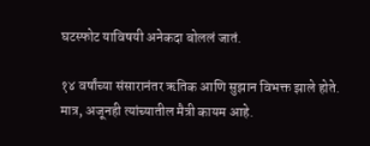घटस्फोट याविषयी अनेकदा बोललं जातं.

१४ वर्षांच्या संसारानंतर ऋतिक आणि सुझान विभक्त झाले होते. मात्र, अजूनही त्यांच्यातील मैत्री कायम आहे.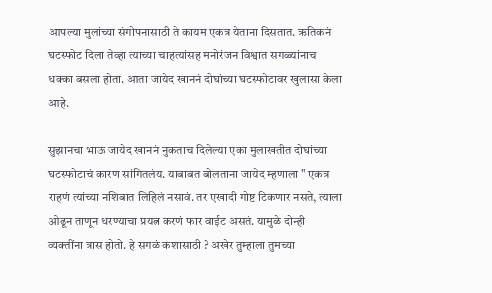आपल्या मुलांच्या संगोपनासाठी ते कायम एकत्र येताना दिसतात. ऋतिकनं घटस्फोट दिला तेव्हा त्याच्या चाहत्यांसह मनोरंजन विश्वात सगळ्यांनाच धक्का बसला होता. आता जायेद खाननं दोघांच्या घटस्फोटावर खुलासा केला आहे.

सुझानचा भाऊ जायेद खाननं नुकताच दिलेल्या एका मुलाखतीत दोघांच्या घटस्फोटाचं कारण सांगितलंय. याबाबत बोलताना जायेद म्हणाला " एकत्र राहणं त्यांच्या नशिबात लिहिलं नसावं. तर एखादी गोष्ट टिकणार नसते, त्याला ओढून ताणून धरण्याचा प्रयत्न करणं फार वाईट असतं. यामुळे दोन्ही व्यक्तींना त्रास होतो. हे सगळं कशासाठी ? अखेर तुम्हाला तुमच्या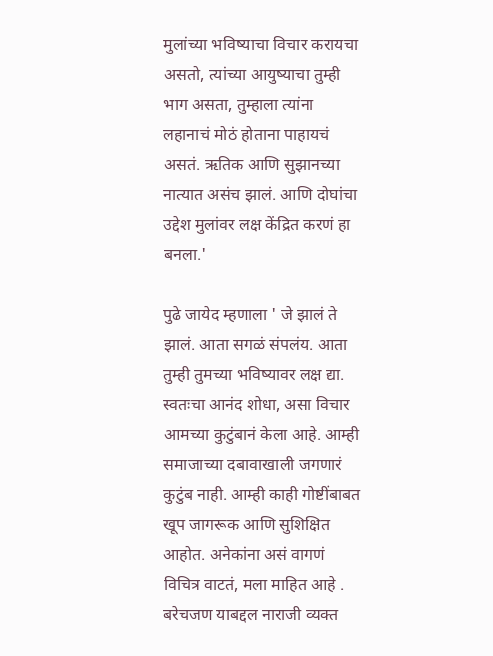मुलांच्या भविष्याचा विचार करायचा असतो, त्यांच्या आयुष्याचा तुम्ही भाग असता, तुम्हाला त्यांना लहानाचं मोठं होताना पाहायचं असतं. ऋतिक आणि सुझानच्या नात्यात असंच झालं. आणि दोघांचा उद्देश मुलांवर लक्ष केंद्रित करणं हा बनला.'

पुढे जायेद म्हणाला ' जे झालं ते झालं. आता सगळं संपलंय. आता तुम्ही तुमच्या भविष्यावर लक्ष द्या. स्वतःचा आनंद शोधा, असा विचार आमच्या कुटुंबानं केला आहे. आम्ही समाजाच्या दबावाखाली जगणारं कुटुंब नाही. आम्ही काही गोष्टींबाबत खूप जागरूक आणि सुशिक्षित आहोत. अनेकांना असं वागणं विचित्र वाटतं, मला माहित आहे . बरेचजण याबद्दल नाराजी व्यक्त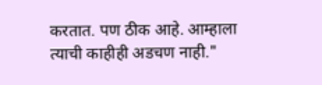करतात. पण ठीक आहे. आम्हाला त्याची काहीही अडचण नाही."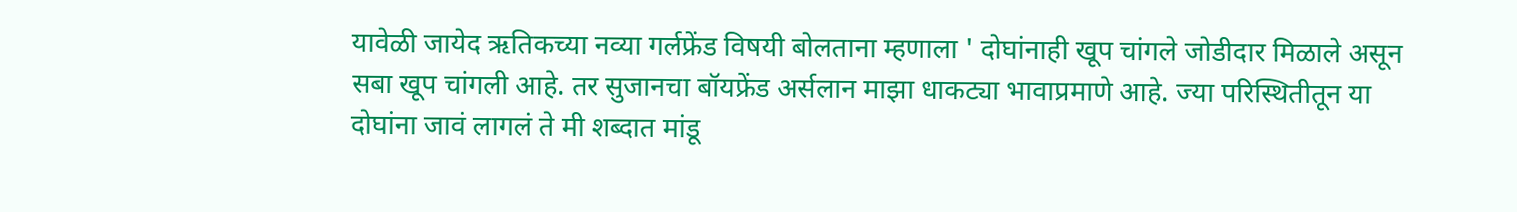यावेळी जायेद ऋतिकच्या नव्या गर्लफ्रेंड विषयी बोलताना म्हणाला ' दोघांनाही खूप चांगले जोडीदार मिळाले असून सबा खूप चांगली आहे. तर सुजानचा बॉयफ्रेंड अर्सलान माझा धाकट्या भावाप्रमाणे आहे. ज्या परिस्थितीतून या दोघांना जावं लागलं ते मी शब्दात मांडू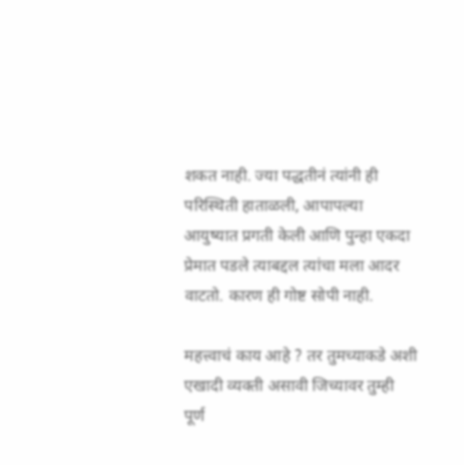शकत नाही. ज्या पद्धतीनं त्यांनी ही परिस्थिती हाताळली, आपापल्या आयुष्यात प्रगती केली आणि पुन्हा एकदा प्रेमात पडले त्याबद्दल त्यांचा मला आदर वाटतो. कारण ही गोष्ट सोपी नाही.

महत्त्वाचं काय आहे ? तर तुमच्याकडे अशी एखादी व्यक्ती असावी जिच्यावर तुम्ही पूर्ण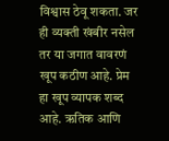विश्वास ठेवू शकता. जर ही व्यक्ती खंबीर नसेल तर या जगात वावरणं खूप कठीण आहे. प्रेम हा खूप व्यापक शब्द आहे. ऋतिक आणि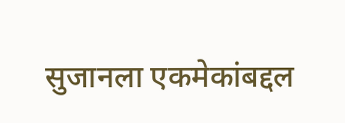सुजानला एकमेकांबद्दल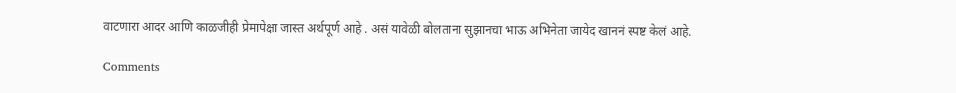वाटणारा आदर आणि काळजीही प्रेमापेक्षा जास्त अर्थपूर्ण आहे . असं यावेळी बोलताना सुझानचा भाऊ अभिनेता जायेद खाननं स्पष्ट केलं आहे.

Comments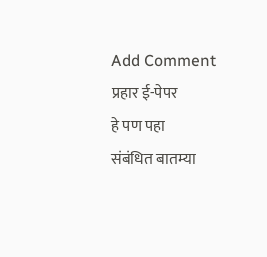Add Comment
प्रहार ई-पेपर
हे पण पहा
संबंधित बातम्या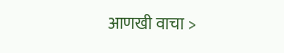आणखी वाचा >